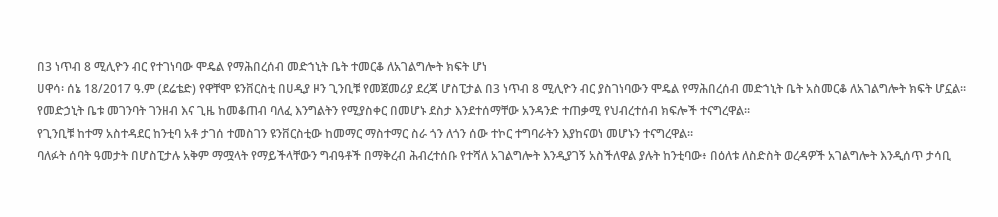በ3 ነጥብ 8 ሚሊዮን ብር የተገነባው ሞዴል የማሕበረሰብ መድኀኒት ቤት ተመርቆ ለአገልግሎት ክፍት ሆነ
ሀዋሳ፡ ሰኔ 18/2017 ዓ.ም (ደሬቴድ) የዋቸሞ ዩንቨርስቲ በሀዲያ ዞን ጊንቢቹ የመጀመሪያ ደረጃ ሆስፒታል በ3 ነጥብ 8 ሚሊዮን ብር ያስገነባውን ሞዴል የማሕበረሰብ መድኀኒት ቤት አስመርቆ ለአገልግሎት ክፍት ሆኗል።
የመድኃኒት ቤቱ መገንባት ገንዘብ እና ጊዜ ከመቆጠብ ባለፈ እንግልትን የሚያስቀር በመሆኑ ደስታ እንደተሰማቸው አንዳንድ ተጠቃሚ የህብረተሰብ ክፍሎች ተናግረዋል።
የጊንቢቹ ከተማ አስተዳደር ከንቲባ አቶ ታገሰ ተመስገን ዩንቨርስቲው ከመማር ማስተማር ስራ ጎን ለጎን ሰው ተኮር ተግባራትን እያከናወነ መሆኑን ተናግረዋል።
ባለፉት ሰባት ዓመታት በሆስፒታሉ አቅም ማሟላት የማይችላቸውን ግብዓቶች በማቅረብ ሕብረተሰቡ የተሻለ አገልግሎት እንዲያገኝ አስችለዋል ያሉት ከንቲባው፥ በዕለቱ ለስድስት ወረዳዎች አገልግሎት እንዲሰጥ ታሳቢ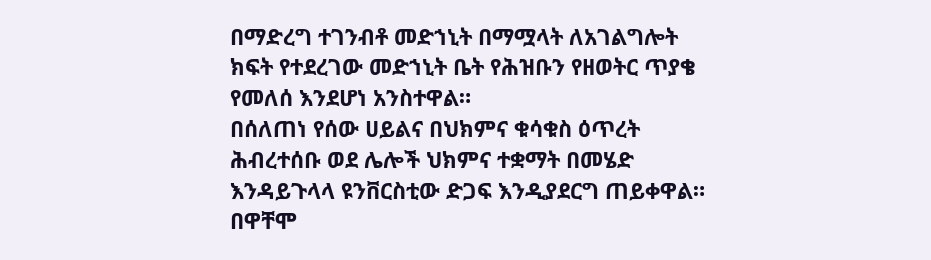በማድረግ ተገንብቶ መድኀኒት በማሟላት ለአገልግሎት ክፍት የተደረገው መድኀኒት ቤት የሕዝቡን የዘወትር ጥያቄ የመለሰ እንደሆነ አንስተዋል።
በሰለጠነ የሰው ሀይልና በህክምና ቁሳቁስ ዕጥረት ሕብረተሰቡ ወደ ሌሎች ህክምና ተቋማት በመሄድ እንዳይጉላላ ዩንቨርስቲው ድጋፍ እንዲያደርግ ጠይቀዋል።
በዋቸሞ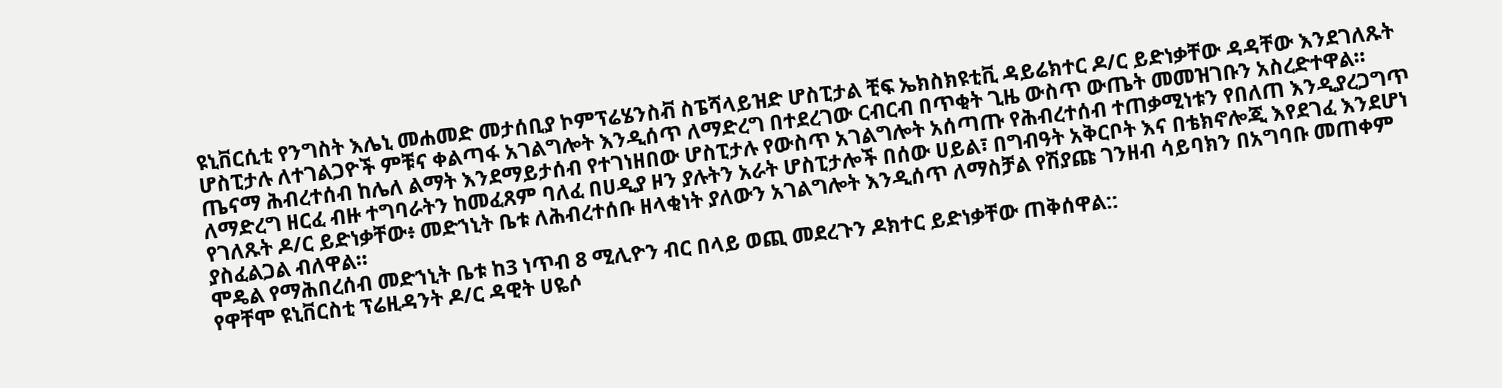ዩኒቨርሲቲ የንግስት እሌኒ መሐመድ መታሰቢያ ኮምፕሬሄንስቭ ስፔሻላይዝድ ሆስፒታል ቺፍ ኤክስክዩቲቪ ዳይሬክተር ዶ/ር ይድነቃቸው ዳዳቸው እንደገለጹት ሆስፒታሉ ለተገልጋዮች ምቹና ቀልጣፋ አገልግሎት እንዲሰጥ ለማድረግ በተደረገው ርብርብ በጥቂት ጊዜ ውስጥ ውጤት መመዝገቡን አስረድተዋል።
ጤናማ ሕብረተሰብ ከሌለ ልማት እንደማይታሰብ የተገነዘበው ሆስፒታሉ የውስጥ አገልግሎት አሰጣጡ የሕብረተሰብ ተጠቃሚነቱን የበለጠ እንዲያረጋግጥ ለማድረግ ዘርፈ ብዙ ተግባራትን ከመፈጸም ባለፈ በሀዲያ ዞን ያሉትን አራት ሆስፒታሎች በሰው ሀይል፣ በግብዓት አቅርቦት እና በቴክኖሎጂ እየደገፈ እንደሆነ የገለጹት ዶ/ር ይድነቃቸው፥ መድኀኒት ቤቱ ለሕብረተሰቡ ዘላቂነት ያለውን አገልግሎት እንዲሰጥ ለማስቻል የሽያጩ ገንዘብ ሳይባክን በአግባቡ መጠቀም ያስፈልጋል ብለዋል።
ሞዴል የማሕበረሰብ መድኀኒት ቤቱ ከ3 ነጥብ 8 ሚሊዮን ብር በላይ ወጪ መደረጉን ዶክተር ይድነቃቸው ጠቅሰዋል::
የዋቸሞ ዩኒቨርስቲ ፕሬዚዳንት ዶ/ር ዳዊት ሀዬሶ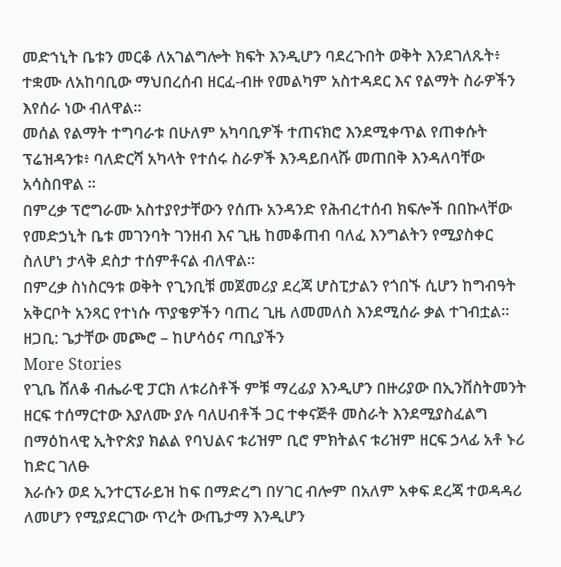መድኀኒት ቤቱን መርቆ ለአገልግሎት ክፍት እንዲሆን ባደረጉበት ወቅት እንደገለጹት፥ ተቋሙ ለአከባቢው ማህበረሰብ ዘርፈ-ብዙ የመልካም አስተዳደር እና የልማት ስራዎችን እየሰራ ነው ብለዋል።
መሰል የልማት ተግባራቱ በሁለም አካባቢዎች ተጠናክሮ እንደሚቀጥል የጠቀሱት ፕሬዝዳንቱ፥ ባለድርሻ አካላት የተሰሩ ስራዎች እንዳይበላሹ መጠበቅ እንዳለባቸው አሳስበዋል ።
በምረቃ ፕሮግራሙ አስተያየታቸውን የሰጡ አንዳንድ የሕብረተሰብ ክፍሎች በበኩላቸው የመድኃኒት ቤቱ መገንባት ገንዘብ እና ጊዜ ከመቆጠብ ባለፈ እንግልትን የሚያስቀር ስለሆነ ታላቅ ደስታ ተሰምቶናል ብለዋል።
በምረቃ ስነስርዓቱ ወቅት የጊንቢቹ መጀመሪያ ደረጃ ሆስፒታልን የጎበኙ ሲሆን ከግብዓት አቅርቦት አንጻር የተነሱ ጥያቄዎችን ባጠረ ጊዜ ለመመለስ እንደሚሰራ ቃል ተገብቷል።
ዘጋቢ: ጌታቸው መጮሮ – ከሆሳዕና ጣቢያችን
More Stories
የጊቤ ሸለቆ ብሔራዊ ፓርክ ለቱሪስቶች ምቹ ማረፊያ እንዲሆን በዙሪያው በኢንቨስትመንት ዘርፍ ተሰማርተው እያለሙ ያሉ ባለሀብቶች ጋር ተቀናጅቶ መስራት እንደሚያስፈልግ በማዕከላዊ ኢትዮጵያ ክልል የባህልና ቱሪዝም ቢሮ ምክትልና ቱሪዝም ዘርፍ ኃላፊ አቶ ኑሪ ከድር ገለፁ
እራሱን ወደ ኢንተርፕራይዝ ከፍ በማድረግ በሃገር ብሎም በአለም አቀፍ ደረጃ ተወዳዳሪ ለመሆን የሚያደርገው ጥረት ውጤታማ እንዲሆን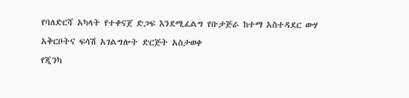የባለድርሻ አካላት የተቀናጀ ድጋፍ እንደሚፈልግ የቡታጅራ ከተማ አስተዳደር ውሃ አቅርቦትና ፍሳሽ አገልግሎት ድርጅት አስታወቀ
የጂንካ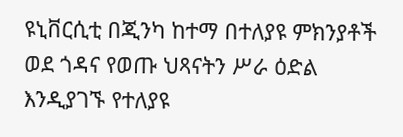ዩኒቨርሲቲ በጂንካ ከተማ በተለያዩ ምክንያቶች ወደ ጎዳና የወጡ ህጻናትን ሥራ ዕድል እንዲያገኙ የተለያዩ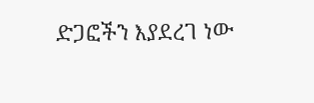ድጋፎችን እያደረገ ነው